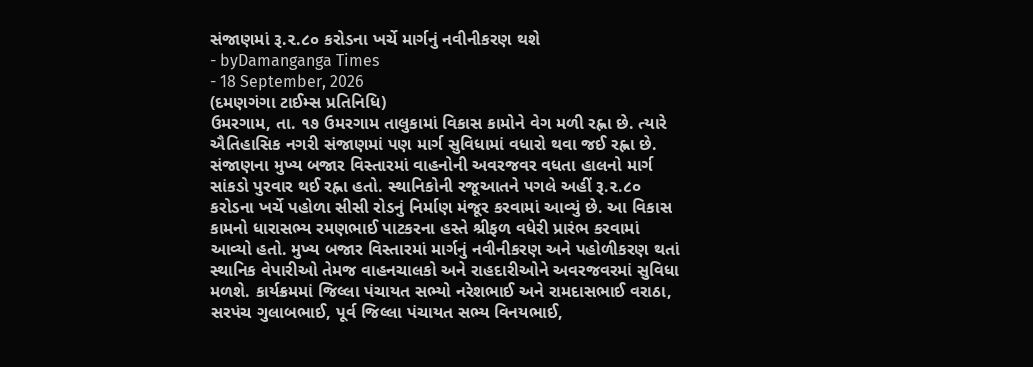સંજાણમાં રૂ.૨.૮૦ કરોડના ખર્ચે માર્ગનું નવીનીકરણ થશે
- byDamanganga Times
- 18 September, 2026
(દમણગંગા ટાઈમ્સ પ્રતિનિધિ)
ઉમરગામ, તા. ૧૭ ઉમરગામ તાલુકામાં વિકાસ કામોને વેગ મળી રહ્ના છે. ત્યારે ઐતિહાસિક નગરી સંજાણમાં પણ માર્ગ સુવિધામાં વધારો થવા જઈ રહ્ના છે. સંજાણના મુખ્ય બજાર વિસ્તારમાં વાહનોની અવરજવર વધતા હાલનો માર્ગ સાંકડો પુરવાર થઈ રહ્ના હતો. સ્થાનિકોની રજૂઆતને પગલે અહીં રૂ.૨.૮૦ કરોડના ખર્ચે પહોળા સીસી રોડનું નિર્માણ મંજૂર કરવામાં આવ્યું છે. આ વિકાસ કામનો ધારાસભ્ય રમણભાઈ પાટકરના હસ્તે શ્રીફળ વધેરી પ્રારંભ કરવામાં આવ્યો હતો. મુખ્ય બજાર વિસ્તારમાં માર્ગનું નવીનીકરણ અને પહોળીકરણ થતાં સ્થાનિક વેપારીઓ તેમજ વાહનચાલકો અને રાહદારીઓને અવરજવરમાં સુવિધા મળશે. કાર્યક્રમમાં જિલ્લા પંચાયત સભ્યો નરેશભાઈ અને રામદાસભાઈ વરાઠા, સરપંચ ગુલાબભાઈ, પૂર્વ જિલ્લા પંચાયત સભ્ય વિનયભાઈ,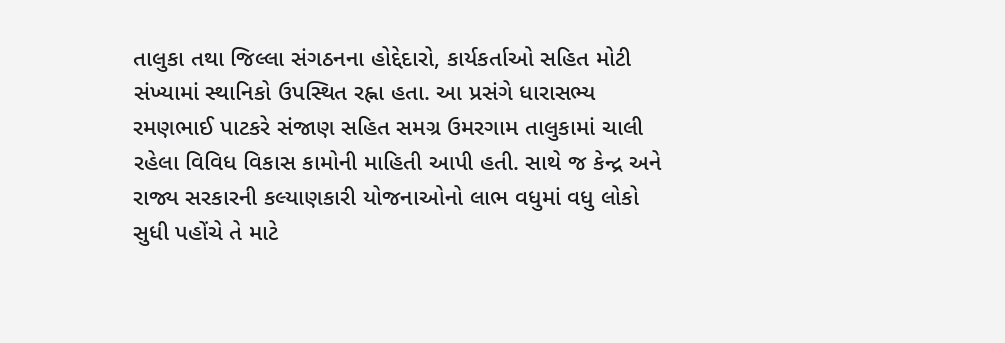તાલુકા તથા જિલ્લા સંગઠનના હોદ્દેદારો, કાર્યકર્તાઓ સહિત મોટી સંખ્યામાં સ્થાનિકો ઉપસ્થિત રહ્ના હતા. આ પ્રસંગે ધારાસભ્ય રમણભાઈ પાટકરે સંજાણ સહિત સમગ્ર ઉમરગામ તાલુકામાં ચાલી રહેલા વિવિધ વિકાસ કામોની માહિતી આપી હતી. સાથે જ કેન્દ્ર અને રાજ્ય સરકારની કલ્યાણકારી યોજનાઓનો લાભ વધુમાં વધુ લોકો સુધી પહોંચે તે માટે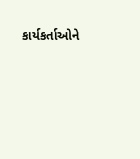કાર્યકર્તાઓને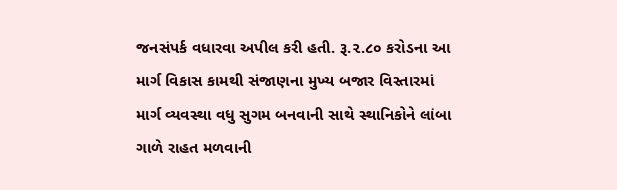જનસંપર્ક વધારવા અપીલ કરી હતી. રૂ.૨.૮૦ કરોડના આ માર્ગ વિકાસ કામથી સંજાણના મુખ્ય બજાર વિસ્તારમાં માર્ગ વ્યવસ્થા વધુ સુગમ બનવાની સાથે સ્થાનિકોને લાંબા ગાળે રાહત મળવાની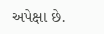અપેક્ષા છે.